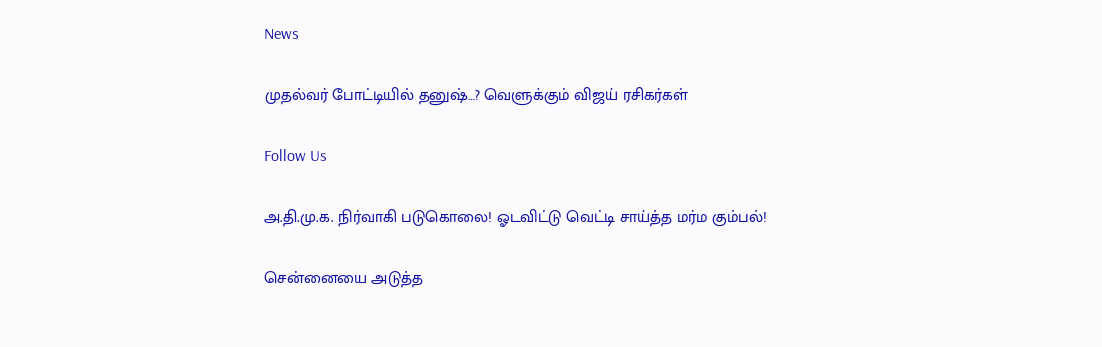News

முதல்வர் போட்டியில் தனுஷ்…? வெளுக்கும் விஜய் ரசிகர்கள்

Follow Us

அ.தி.மு.க. நிர்வாகி படுகொலை! ஓடவிட்டு வெட்டி சாய்த்த மர்ம கும்பல்!

சென்னையை அடுத்த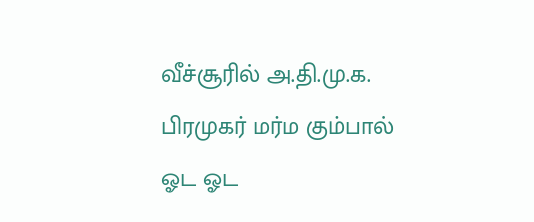வீச்சூரில் அ.தி.மு.க. பிரமுகர் மர்ம கும்பால் ஓட ஓட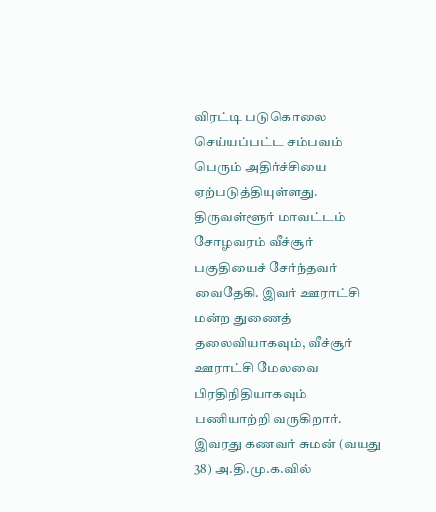விரட்டி படுகொலை செய்யப்பட்ட சம்பவம் பெரும் அதிர்ச்சியை ஏற்படுத்தியுள்ளது.   திருவள்ளூர் மாவட்டம் சோழவரம் வீச்சூர் பகுதியைச் சேர்ந்தவர் வைதேகி. இவர் ஊராட்சி மன்ற துணைத் தலைவியாகவும், வீச்சூர் ஊராட்சி மேலவை பிரதிநிதியாகவும் பணியாற்றி வருகிறார். இவரது கணவர் சுமன் (வயது 38) அ.தி.மு.க.வில்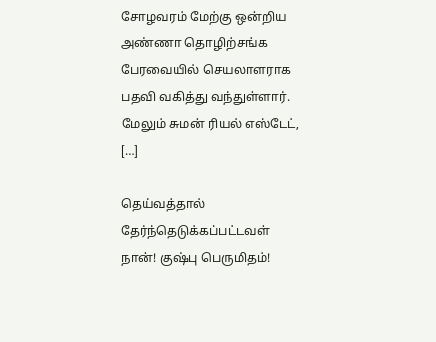சோழவரம் மேற்கு ஒன்றிய அண்ணா தொழிற்சங்க பேரவையில் செயலாளராக பதவி வகித்து வந்துள்ளார். மேலும் சுமன் ரியல் எஸ்டேட், […]

தெய்வத்தால் தேர்ந்தெடுக்கப்பட்டவள் நான்! குஷ்பு பெருமிதம்!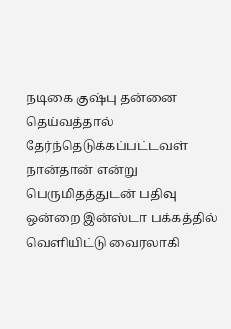நடிகை குஷ்பு தன்னை தெய்வத்தால் தேர்ந்தெடுக்கப்பட்டவள் நான்தான் என்று பெருமிதத்துடன் பதிவு ஒன்றை இன்ஸ்டா பக்கத்தில் வெளியிட்டு வைரலாகி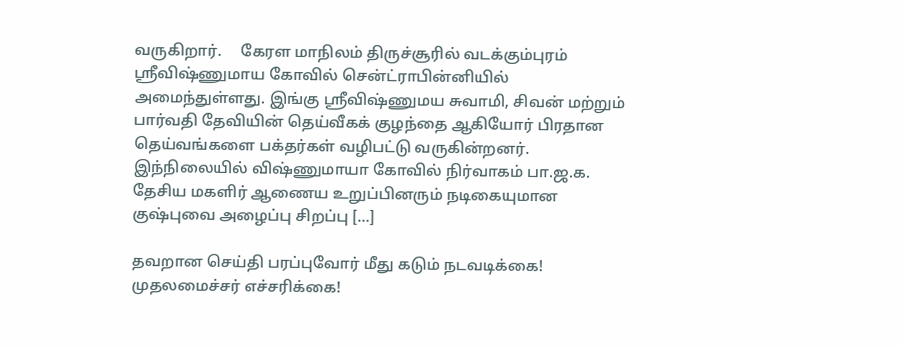வருகிறார்.     கேரள மாநிலம் திருச்சூரில் வடக்கும்புரம் ஸ்ரீவிஷ்ணுமாய கோவில் சென்ட்ராபின்னியில் அமைந்துள்ளது. இங்கு ஸ்ரீவிஷ்ணுமய சுவாமி, சிவன் மற்றும் பார்வதி தேவியின் தெய்வீகக் குழந்தை ஆகியோர் பிரதான தெய்வங்களை பக்தர்கள் வழிபட்டு வருகின்றனர்.     இந்நிலையில் விஷ்ணுமாயா கோவில் நிர்வாகம் பா.ஜ.க. தேசிய மகளிர் ஆணைய உறுப்பினரும் நடிகையுமான குஷ்புவை அழைப்பு சிறப்பு […]

தவறான செய்தி பரப்புவோர் மீது கடும் நடவடிக்கை! முதலமைச்சர் எச்சரிக்கை!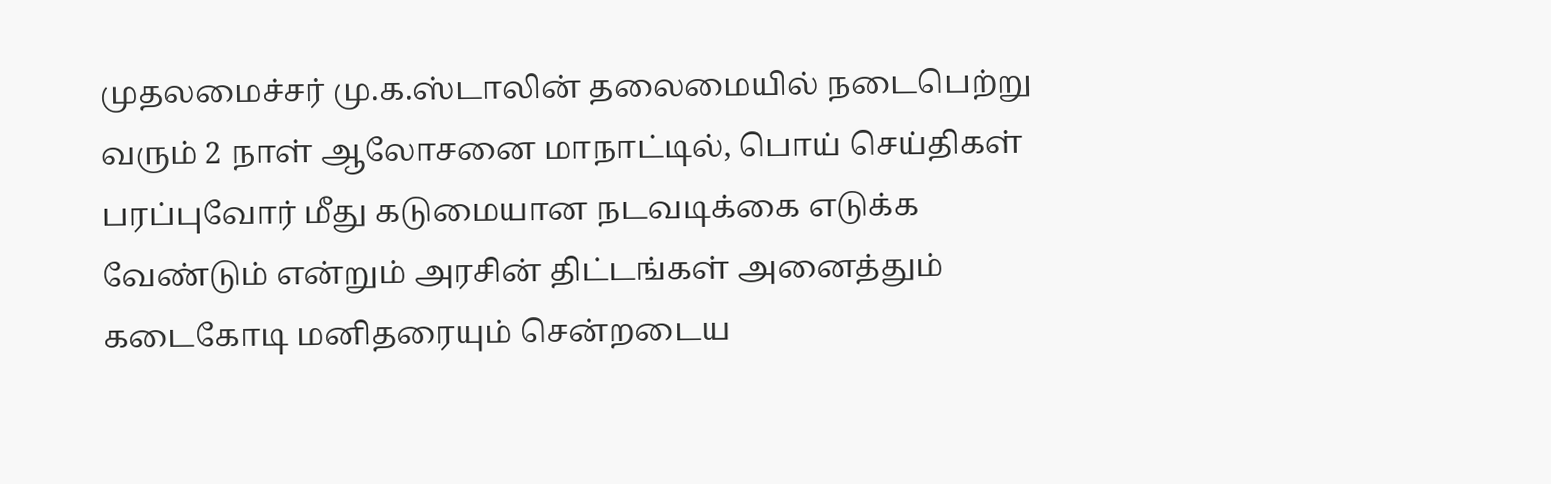முதலமைச்சர் மு.க.ஸ்டாலின் தலைமையில் நடைபெற்று வரும் 2 நாள் ஆலோசனை மாநாட்டில், பொய் செய்திகள் பரப்புவோர் மீது கடுமையான நடவடிக்கை எடுக்க வேண்டும் என்றும் அரசின் திட்டங்கள் அனைத்தும் கடைகோடி மனிதரையும் சென்றடைய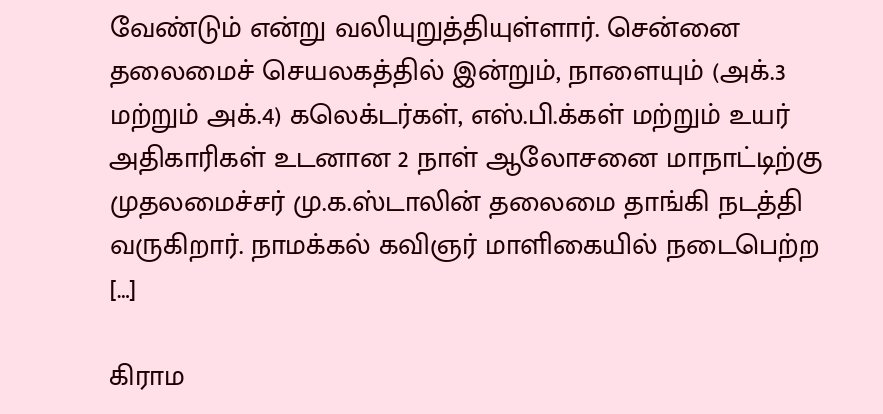வேண்டும் என்று வலியுறுத்தியுள்ளார். சென்னை தலைமைச் செயலகத்தில் இன்றும், நாளையும் (அக்.3 மற்றும் அக்.4) கலெக்டர்கள், எஸ்.பி.க்கள் மற்றும் உயர் அதிகாரிகள் உடனான 2 நாள் ஆலோசனை மாநாட்டிற்கு முதலமைச்சர் மு.க.ஸ்டாலின் தலைமை தாங்கி நடத்தி வருகிறார். நாமக்கல் கவிஞர் மாளிகையில் நடைபெற்ற […]

கிராம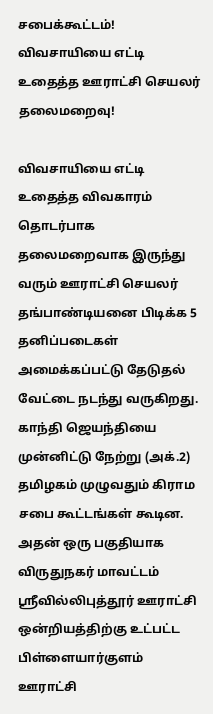சபைக்கூட்டம்! விவசாயியை எட்டி உதைத்த ஊராட்சி செயலர் தலைமறைவு!

விவசாயியை எட்டி உதைத்த விவகாரம் தொடர்பாக  தலைமறைவாக இருந்து வரும் ஊராட்சி செயலர் தங்பாண்டியனை பிடிக்க 5 தனிப்படைகள் அமைக்கப்பட்டு தேடுதல் வேட்டை நடந்து வருகிறது. காந்தி ஜெயந்தியை முன்னிட்டு நேற்று (அக்.2) தமிழகம் முழுவதும் கிராம சபை கூட்டங்கள் கூடின. அதன் ஒரு பகுதியாக விருதுநகர் மாவட்டம் ஸ்ரீவில்லிபுத்தூர் ஊராட்சி ஒன்றியத்திற்கு உட்பட்ட பிள்ளையார்குளம் ஊராட்சி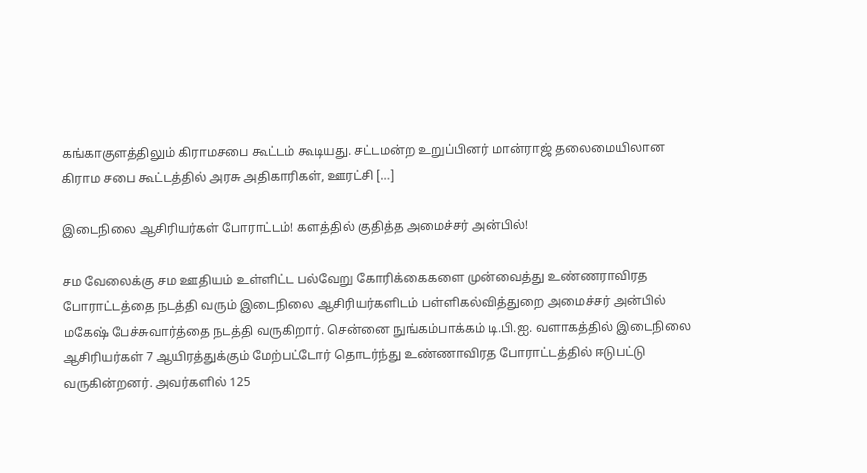கங்காகுளத்திலும் கிராமசபை கூட்டம் கூடியது. சட்டமன்ற உறுப்பினர் மான்ராஜ் தலைமையிலான கிராம சபை கூட்டத்தில் அரசு அதிகாரிகள், ஊரட்சி […]

இடைநிலை ஆசிரியர்கள் போராட்டம்! களத்தில் குதித்த அமைச்சர் அன்பில்!

சம வேலைக்கு சம ஊதியம் உள்ளிட்ட பல்வேறு கோரிக்கைகளை முன்வைத்து உண்ணராவிரத போராட்டத்தை நடத்தி வரும் இடைநிலை ஆசிரியர்களிடம் பள்ளிகல்வித்துறை அமைச்சர் அன்பில் மகேஷ் பேச்சுவார்த்தை நடத்தி வருகிறார். சென்னை நுங்கம்பாக்கம் டி.பி.ஐ. வளாகத்தில் இடைநிலை ஆசிரியர்கள் 7 ஆயிரத்துக்கும் மேற்பட்டோர் தொடர்ந்து உண்ணாவிரத போராட்டத்தில் ஈடுபட்டு வருகின்றனர். அவர்களில் 125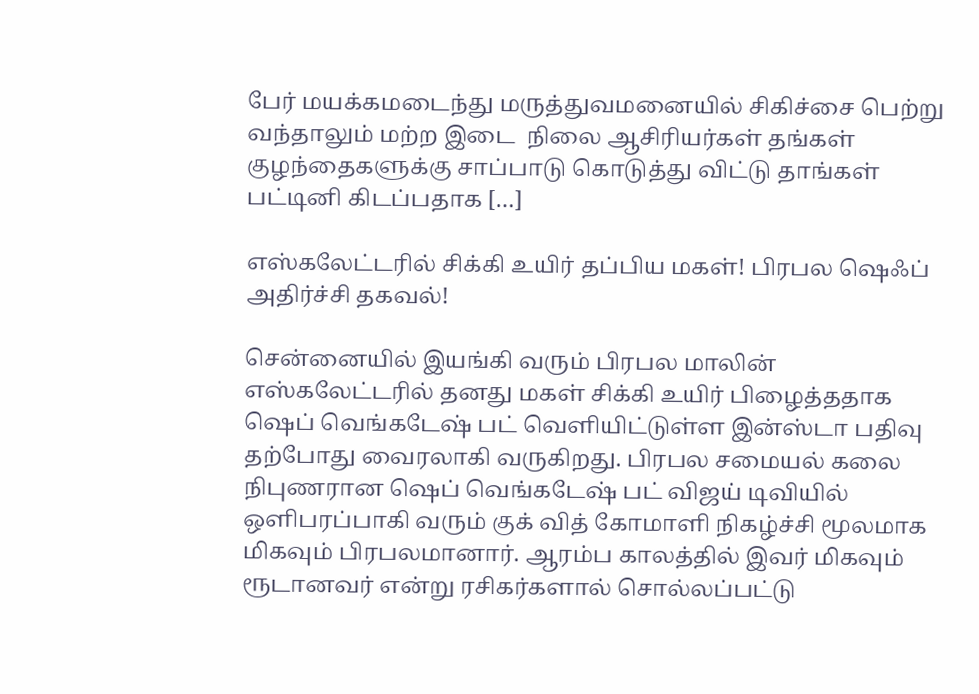பேர் மயக்கமடைந்து மருத்துவமனையில் சிகிச்சை பெற்று வந்தாலும் மற்ற இடை  நிலை ஆசிரியர்கள் தங்கள் குழந்தைகளுக்கு சாப்பாடு கொடுத்து விட்டு தாங்கள் பட்டினி கிடப்பதாக […]

எஸ்கலேட்டரில் சிக்கி உயிர் தப்பிய மகள்! பிரபல ஷெஃப் அதிர்ச்சி தகவல்!

சென்னையில் இயங்கி வரும் பிரபல மாலின் எஸ்கலேட்டரில் தனது மகள் சிக்கி உயிர் பிழைத்ததாக ஷெப் வெங்கடேஷ் பட் வெளியிட்டுள்ள இன்ஸ்டா பதிவு தற்போது வைரலாகி வருகிறது. பிரபல சமையல் கலை நிபுணரான ஷெப் வெங்கடேஷ் பட் விஜய் டிவியில் ஒளிபரப்பாகி வரும் குக் வித் கோமாளி நிகழ்ச்சி மூலமாக மிகவும் பிரபலமானார். ஆரம்ப காலத்தில் இவர் மிகவும் ரூடானவர் என்று ரசிகர்களால் சொல்லப்பட்டு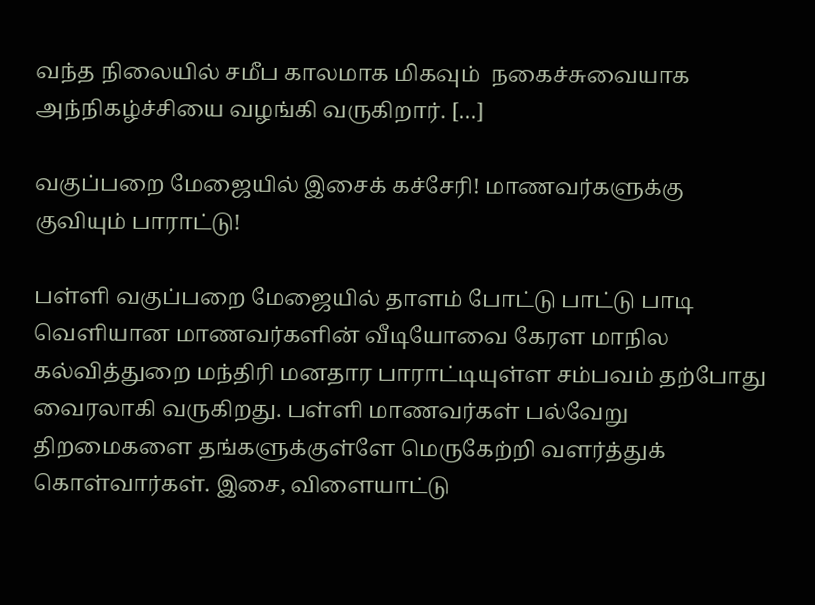வந்த நிலையில் சமீப காலமாக மிகவும்  நகைச்சுவையாக அந்நிகழ்ச்சியை வழங்கி வருகிறார். […]

வகுப்பறை மேஜையில் இசைக் கச்சேரி! மாணவர்களுக்கு குவியும் பாராட்டு!

பள்ளி வகுப்பறை மேஜையில் தாளம் போட்டு பாட்டு பாடி வெளியான மாணவர்களின் வீடியோவை கேரள மாநில கல்வித்துறை மந்திரி மனதார பாராட்டியுள்ள சம்பவம் தற்போது வைரலாகி வருகிறது. பள்ளி மாணவர்கள் பல்வேறு திறமைகளை தங்களுக்குள்ளே மெருகேற்றி வளர்த்துக் கொள்வார்கள். இசை, விளையாட்டு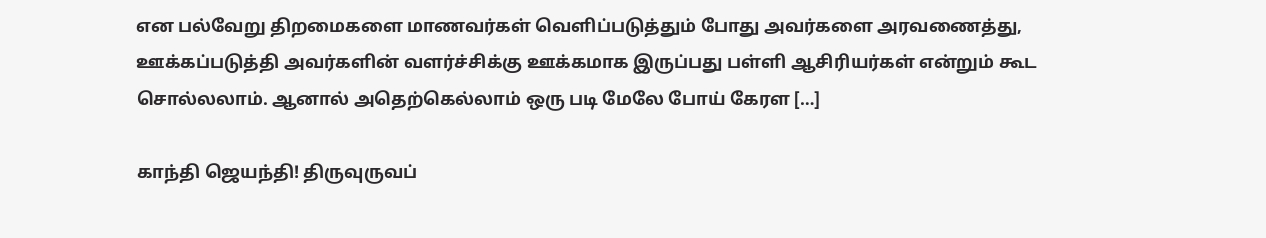என பல்வேறு திறமைகளை மாணவர்கள் வெளிப்படுத்தும் போது அவர்களை அரவணைத்து, ஊக்கப்படுத்தி அவர்களின் வளர்ச்சிக்கு ஊக்கமாக இருப்பது பள்ளி ஆசிரியர்கள் என்றும் கூட சொல்லலாம். ஆனால் அதெற்கெல்லாம் ஒரு படி மேலே போய் கேரள […]

காந்தி ஜெயந்தி! திருவுருவப்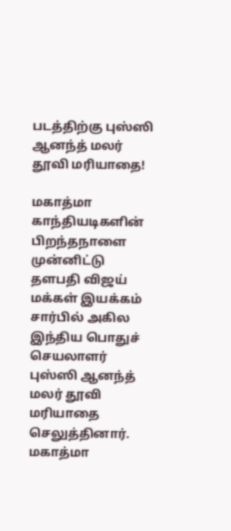படத்திற்கு புஸ்ஸி ஆனந்த் மலர் தூவி மரியாதை!

மகாத்மா காந்தியடிகளின் பிறந்தநாளை முன்னிட்டு தளபதி விஜய் மக்கள் இயக்கம் சார்பில் அகில இந்திய பொதுச் செயலாளர் புஸ்ஸி ஆனந்த் மலர் தூவி மரியாதை செலுத்தினார். மகாத்மா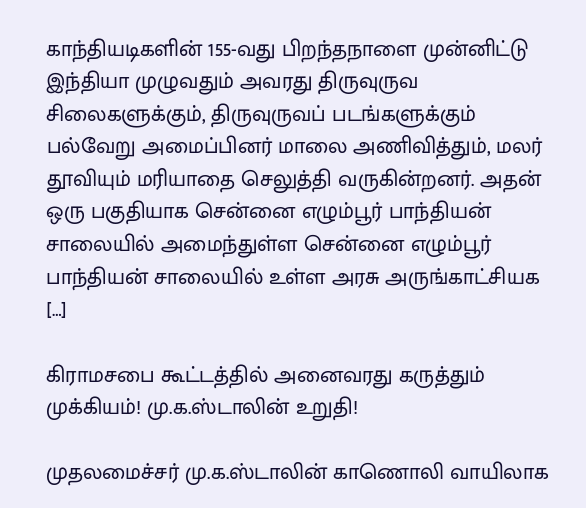காந்தியடிகளின் 155-வது பிறந்தநாளை முன்னிட்டு இந்தியா முழுவதும் அவரது திருவுருவ சிலைகளுக்கும், திருவுருவப் படங்களுக்கும் பல்வேறு அமைப்பினர் மாலை அணிவித்தும், மலர் தூவியும் மரியாதை செலுத்தி வருகின்றனர். அதன் ஒரு பகுதியாக சென்னை எழும்பூர் பாந்தியன் சாலையில் அமைந்துள்ள சென்னை எழும்பூர் பாந்தியன் சாலையில் உள்ள அரசு அருங்காட்சியக […]

கிராமசபை கூட்டத்தில் அனைவரது கருத்தும் முக்கியம்! மு.க.ஸ்டாலின் உறுதி!

முதலமைச்சர் மு.க.ஸ்டாலின் காணொலி வாயிலாக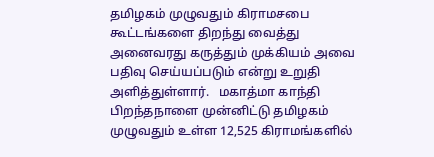தமிழகம் முழுவதும் கிராமசபை கூட்டங்களை திறந்து வைத்து அனைவரது கருத்தும் முக்கியம் அவை பதிவு செய்யப்படும் என்று உறுதி அளித்துள்ளார்.   மகாத்மா காந்தி பிறந்தநாளை முன்னிட்டு தமிழகம் முழுவதும் உள்ள 12,525 கிராமங்களில்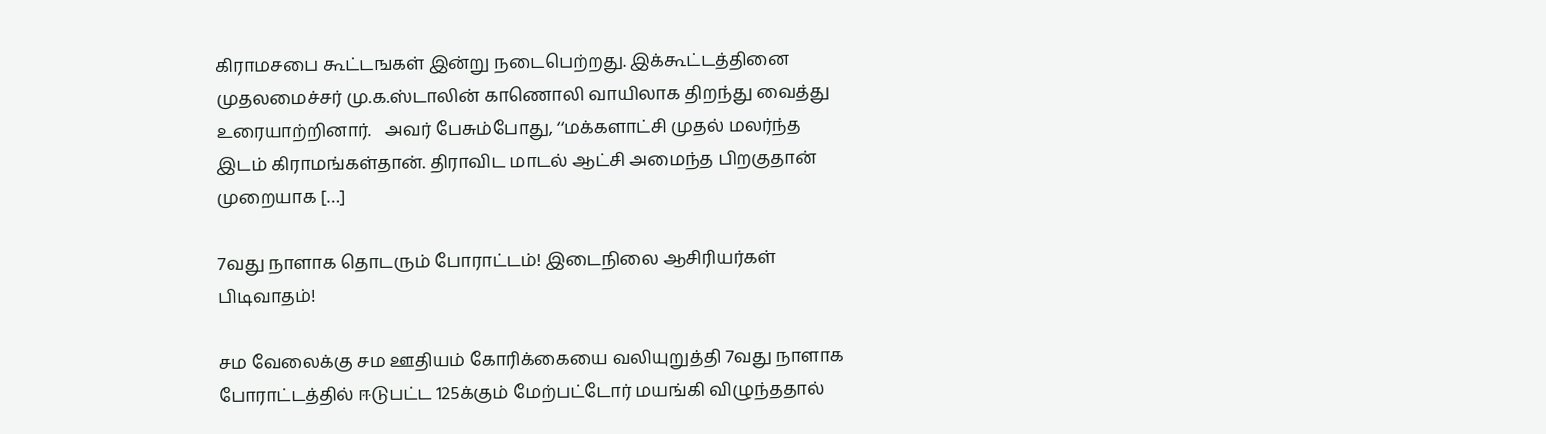கிராமசபை கூட்டஙகள் இன்று நடைபெற்றது. இக்கூட்டத்தினை முதலமைச்சர் மு.க.ஸ்டாலின் காணொலி வாயிலாக திறந்து வைத்து உரையாற்றினார்.   அவர் பேசும்போது, ‘‘மக்களாட்சி முதல் மலர்ந்த இடம் கிராமங்கள்தான். திராவிட மாடல் ஆட்சி அமைந்த பிறகுதான் முறையாக […]

7வது நாளாக தொடரும் போராட்டம்! இடைநிலை ஆசிரியர்கள் பிடிவாதம்!

சம வேலைக்கு சம ஊதியம் கோரிக்கையை வலியுறுத்தி 7வது நாளாக போராட்டத்தில் ஈடுபட்ட 125க்கும் மேற்பட்டோர் மயங்கி விழுந்ததால்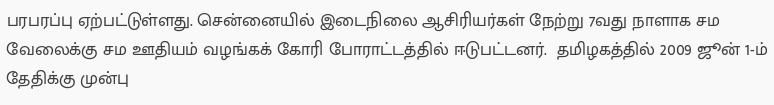பரபரப்பு ஏற்பட்டுள்ளது. சென்னையில் இடைநிலை ஆசிரியர்கள் நேற்று 7வது நாளாக சம வேலைக்கு சம ஊதியம் வழங்கக் கோரி போராட்டத்தில் ஈடுபட்டனர்.  தமிழகத்தில் 2009 ஜூன் 1-ம் தேதிக்கு முன்பு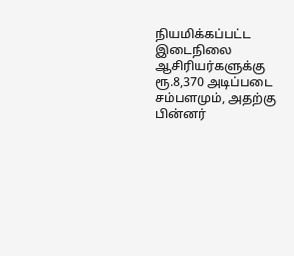நியமிக்கப்பட்ட இடைநிலை ஆசிரியர்களுக்கு ரூ.8,370 அடிப்படை சம்பளமும், அதற்கு பின்னர்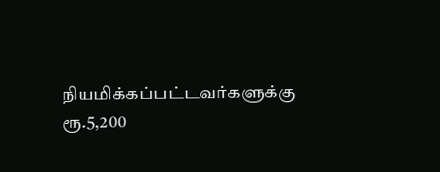நியமிக்கப்பட்டவர்களுக்கு  ரூ.5,200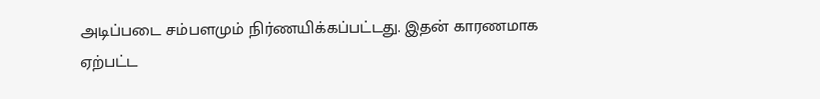அடிப்படை சம்பளமும் நிர்ணயிக்கப்பட்டது. இதன் காரணமாக ஏற்பட்ட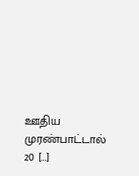ஊதிய முரண்பாட்டால் 20 […]